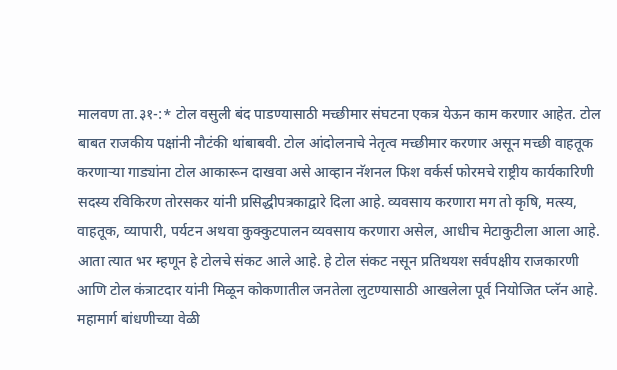मालवण ता.३१-:* टोल वसुली बंद पाडण्यासाठी मच्छीमार संघटना एकत्र येऊन काम करणार आहेत. टोल बाबत राजकीय पक्षांनी नौटंकी थांबाबवी. टोल आंदोलनाचे नेतृत्व मच्छीमार करणार असून मच्छी वाहतूक करणाऱ्या गाड्यांना टोल आकारून दाखवा असे आव्हान नॅशनल फिश वर्कर्स फोरमचे राष्ट्रीय कार्यकारिणी सदस्य रविकिरण तोरसकर यांनी प्रसिद्धीपत्रकाद्वारे दिला आहे. व्यवसाय करणारा मग तो कृषि, मत्स्य, वाहतूक, व्यापारी, पर्यटन अथवा कुक्कुटपालन व्यवसाय करणारा असेल, आधीच मेटाकुटीला आला आहे.
आता त्यात भर म्हणून हे टोलचे संकट आले आहे. हे टोल संकट नसून प्रतिथयश सर्वपक्षीय राजकारणी आणि टोल कंत्राटदार यांनी मिळून कोकणातील जनतेला लुटण्यासाठी आखलेला पूर्व नियोजित प्लॅन आहे. महामार्ग बांधणीच्या वेळी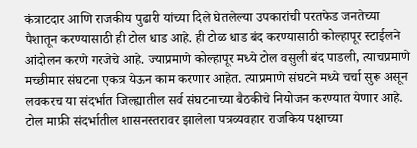कंत्राटदार आणि राजकीय पुढारी यांच्या दिले घेतलेल्या उपकारांची परतफेड जनतेच्या पैशातून करण्यासाठी ही टोल धाड आहे. ही टोळ धाड बंद करण्यासाठी कोल्हापूर स्टाईलने आंदोलन करणे गरजेचे आहे. ज्याप्रमाणे कोल्हापूर मध्ये टोल वसुली बंद पाडली, त्याचप्रमाणे मच्छीमार संघटना एकत्र येऊन काम करणार आहेत. त्याप्रमाणे संघटने मध्ये चर्चा सुरू असून लवकरच या संदर्भात जिल्ह्यातील सर्व संघटनाच्या बैठकीचे नियोजन करण्यात येणार आहे. टोल माफ़ी संदर्भातील शासनस्तरावर झालेला पत्रव्यवहार राजकिय पक्षाच्या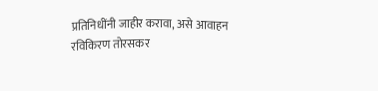प्रतिनिधींनी जाहीर करावा, असे आवाहन रविकिरण तोरसकर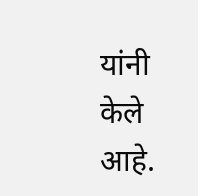यांनी केले आहे.